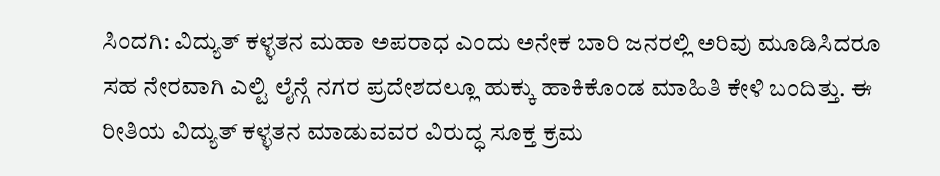ಸಿಂದಗಿ: ವಿದ್ಯುತ್ ಕಳ್ಳತನ ಮಹಾ ಅಪರಾಧ ಎಂದು ಅನೇಕ ಬಾರಿ ಜನರಲ್ಲಿ ಅರಿವು ಮೂಡಿಸಿದರೂ ಸಹ ನೇರವಾಗಿ ಎಲ್ಟಿ ಲೈನ್ಗೆ ನಗರ ಪ್ರದೇಶದಲ್ಲೂ ಹುಕ್ಕು ಹಾಕಿಕೊಂಡ ಮಾಹಿತಿ ಕೇಳಿ ಬಂದಿತ್ತು. ಈ ರೀತಿಯ ವಿದ್ಯುತ್ ಕಳ್ಳತನ ಮಾಡುವವರ ವಿರುದ್ಧ ಸೂಕ್ತ ಕ್ರಮ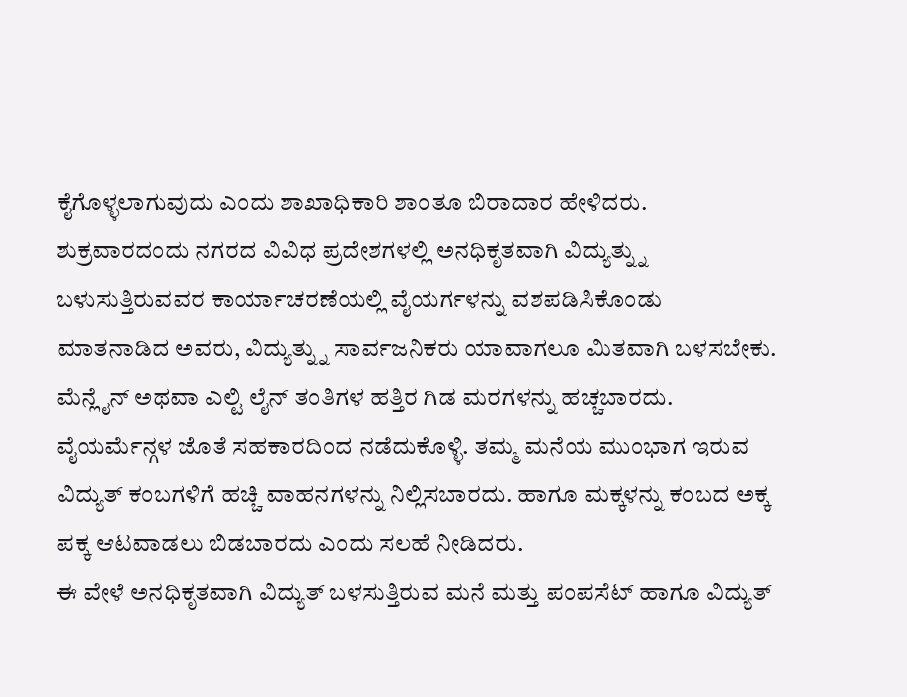ಕೈಗೊಳ್ಳಲಾಗುವುದು ಎಂದು ಶಾಖಾಧಿಕಾರಿ ಶಾಂತೂ ಬಿರಾದಾರ ಹೇಳಿದರು.
ಶುಕ್ರವಾರದಂದು ನಗರದ ವಿವಿಧ ಪ್ರದೇಶಗಳಲ್ಲಿ ಅನಧಿಕೃತವಾಗಿ ವಿದ್ಯುತ್ನ್ನು ಬಳುಸುತ್ತಿರುವವರ ಕಾರ್ಯಾಚರಣೆಯಲ್ಲಿ ವೈಯರ್ಗಳನ್ನು ವಶಪಡಿಸಿಕೊಂಡು ಮಾತನಾಡಿದ ಅವರು, ವಿದ್ಯುತ್ನ್ನು ಸಾರ್ವಜನಿಕರು ಯಾವಾಗಲೂ ಮಿತವಾಗಿ ಬಳಸಬೇಕು. ಮೆನ್ಲೈನ್ ಅಥವಾ ಎಲ್ಟಿ ಲೈನ್ ತಂತಿಗಳ ಹತ್ತಿರ ಗಿಡ ಮರಗಳನ್ನು ಹಚ್ಚಬಾರದು. ವೈಯರ್ಮೆನ್ಗಳ ಜೊತೆ ಸಹಕಾರದಿಂದ ನಡೆದುಕೊಳ್ಳಿ. ತಮ್ಮ ಮನೆಯ ಮುಂಭಾಗ ಇರುವ ವಿದ್ಯುತ್ ಕಂಬಗಳಿಗೆ ಹಚ್ಚಿ ವಾಹನಗಳನ್ನು ನಿಲ್ಲಿಸಬಾರದು. ಹಾಗೂ ಮಕ್ಕಳನ್ನು ಕಂಬದ ಅಕ್ಕ ಪಕ್ಕ ಆಟವಾಡಲು ಬಿಡಬಾರದು ಎಂದು ಸಲಹೆ ನೀಡಿದರು.
ಈ ವೇಳೆ ಅನಧಿಕೃತವಾಗಿ ವಿದ್ಯುತ್ ಬಳಸುತ್ತಿರುವ ಮನೆ ಮತ್ತು ಪಂಪಸೆಟ್ ಹಾಗೂ ವಿದ್ಯುತ್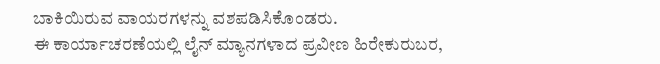ಬಾಕಿಯಿರುವ ವಾಯರಗಳನ್ನು ವಶಪಡಿಸಿಕೊಂಡರು.
ಈ ಕಾರ್ಯಾಚರಣೆಯಲ್ಲಿ ಲೈನ್ ಮ್ಯಾನಗಳಾದ ಪ್ರವೀಣ ಹಿರೇಕುರುಬರ,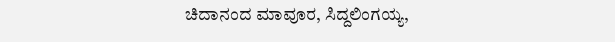ಚಿದಾನಂದ ಮಾವೂರ, ಸಿದ್ದಲಿಂಗಯ್ಯ,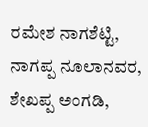ರಮೇಶ ನಾಗಶೆಟ್ಟಿ, ನಾಗಪ್ಪ ನೂಲಾನವರ, ಶೇಖಪ್ಪ ಅಂಗಡಿ,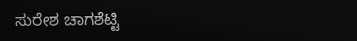ಸುರೇಶ ಚಾಗಶೆಟ್ಟಿ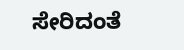ಸೇರಿದಂತೆ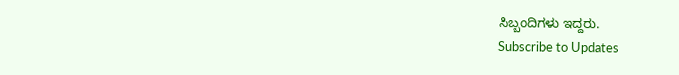ಸಿಬ್ಬಂದಿಗಳು ಇದ್ದರು.
Subscribe to Updates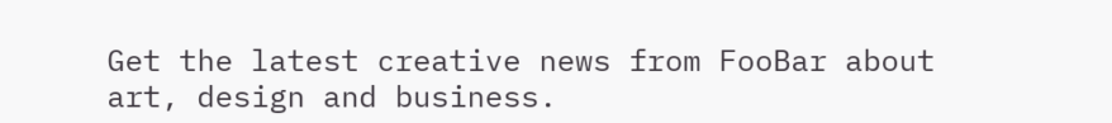Get the latest creative news from FooBar about art, design and business.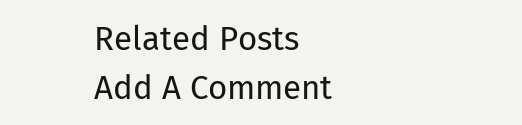Related Posts
Add A Comment